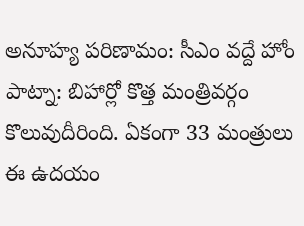అనూహ్య పరిణామం: సీఎం వద్దే హోం
పాట్నా: బిహార్లో కొత్త మంత్రివర్గం కొలువుదీరింది. ఏకంగా 33 మంత్రులు ఈ ఉదయం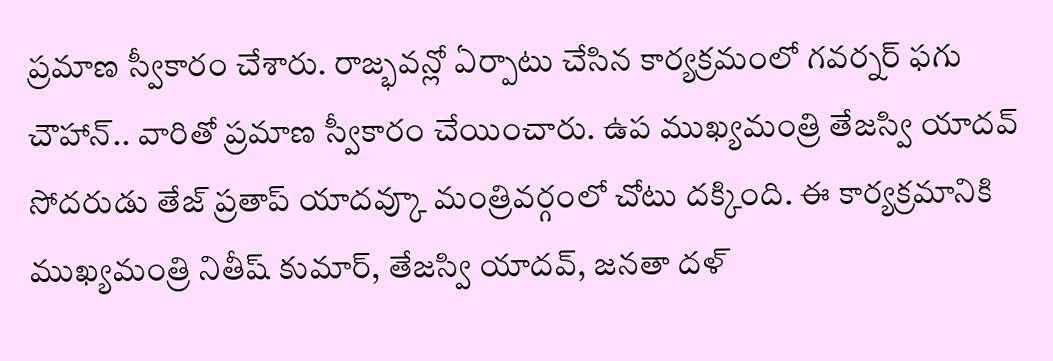ప్రమాణ స్వీకారం చేశారు. రాజ్భవన్లో ఏర్పాటు చేసిన కార్యక్రమంలో గవర్నర్ ఫగు చౌహాన్.. వారితో ప్రమాణ స్వీకారం చేయించారు. ఉప ముఖ్యమంత్రి తేజస్వి యాదవ్ సోదరుడు తేజ్ ప్రతాప్ యాదవ్కూ మంత్రివర్గంలో చోటు దక్కింది. ఈ కార్యక్రమానికి ముఖ్యమంత్రి నితీష్ కుమార్, తేజస్వి యాదవ్, జనతా దళ్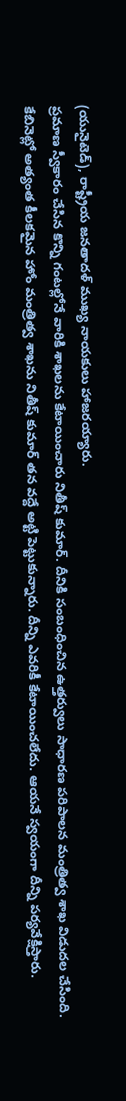(యునైటెడ్), రాష్ట్రీయ జనతాదళ్ ముఖ్య నాయకులు హాజరయ్యారు.
ప్రమాణ స్వీకారం చేసిన కొన్ని గంటల్లోనే వారికి శాఖలను కేటాయించారు నితీష్ కుమార్. దీనికి సంబంధించిన ఉత్తర్వులు సాధారణ పరిపాలన మంత్రిత్వ శాఖ విడుదల చేసింది. కేబినెట్లో అత్యంత కీలకమైన హోం మంత్రిత్వ శాఖను నితీష్ కుమార్ తన వద్దే అట్టి పెట్టుకున్నారు. దీన్ని ఎవరికీ కేటాయించలేదు. ఆయనే స్వయంగా దీన్ని పర్యవేక్షిస్తారు.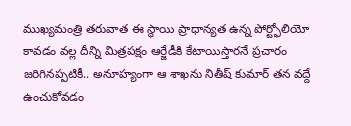ముఖ్యమంత్రి తరువాత ఈ స్థాయి ప్రాధాన్యత ఉన్న పోర్ట్ఫోలియో కావడం వల్ల దీన్ని మిత్రపక్షం ఆర్జేడీకి కేటాయిస్తారనే ప్రచారం జరిగినప్పటికీ.. అనూహ్యంగా ఆ శాఖను నితీష్ కుమార్ తన వద్దే ఉంచుకోవడం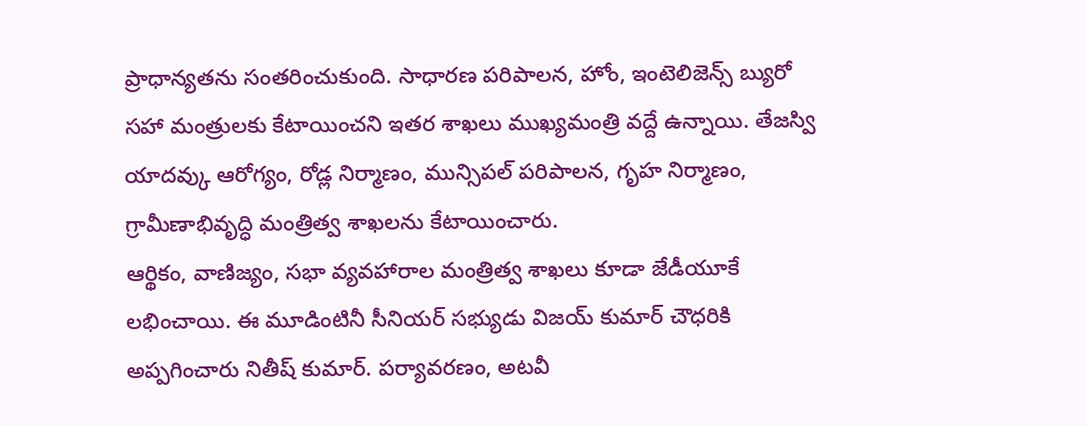ప్రాధాన్యతను సంతరించుకుంది. సాధారణ పరిపాలన, హోం, ఇంటెలిజెన్స్ బ్యురో సహా మంత్రులకు కేటాయించని ఇతర శాఖలు ముఖ్యమంత్రి వద్దే ఉన్నాయి. తేజస్వి యాదవ్కు ఆరోగ్యం, రోడ్ల నిర్మాణం, మున్సిపల్ పరిపాలన, గృహ నిర్మాణం, గ్రామీణాభివృద్ధి మంత్రిత్వ శాఖలను కేటాయించారు.
ఆర్థికం, వాణిజ్యం, సభా వ్యవహారాల మంత్రిత్వ శాఖలు కూడా జేడీయూకే లభించాయి. ఈ మూడింటినీ సీనియర్ సభ్యుడు విజయ్ కుమార్ చౌధరికి అప్పగించారు నితీష్ కుమార్. పర్యావరణం, అటవీ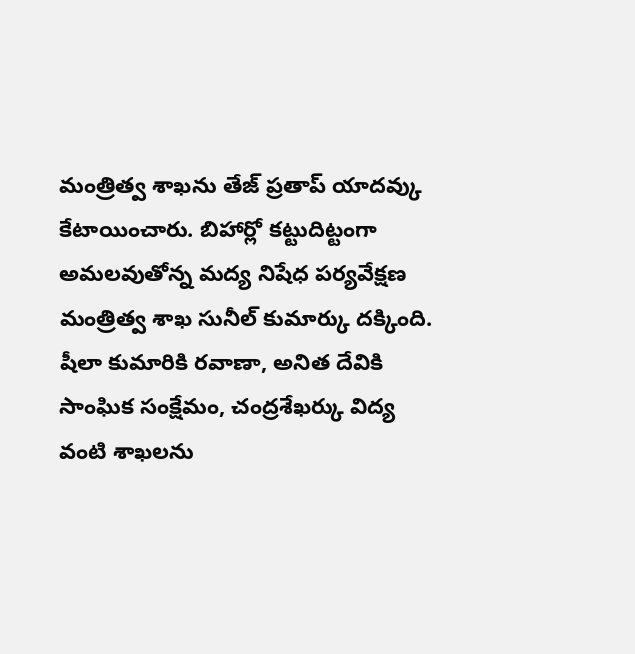మంత్రిత్వ శాఖను తేజ్ ప్రతాప్ యాదవ్కు కేటాయించారు. బిహార్లో కట్టుదిట్టంగా అమలవుతోన్న మద్య నిషేధ పర్యవేక్షణ మంత్రిత్వ శాఖ సునీల్ కుమార్కు దక్కింది. షీలా కుమారికి రవాణా, అనిత దేవికి సాంఘిక సంక్షేమం, చంద్రశేఖర్కు విద్య వంటి శాఖలను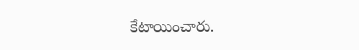కేటాయించారు.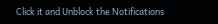Click it and Unblock the Notifications